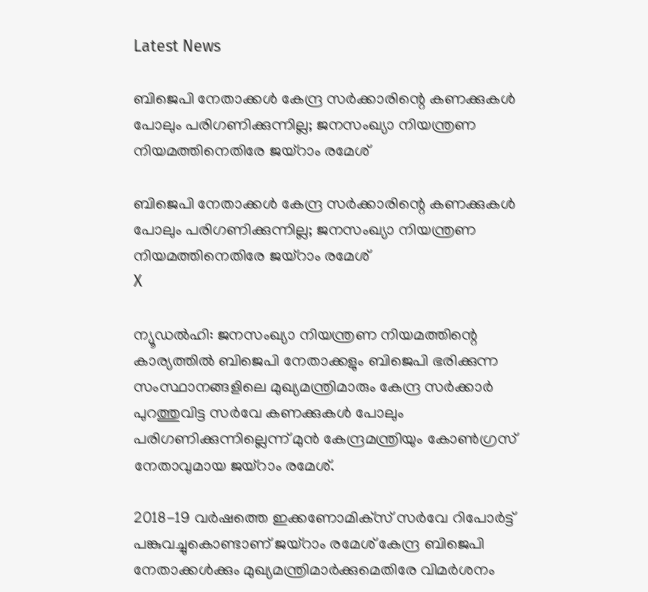Latest News

ബിജെപി നേതാക്കള്‍ കേന്ദ്ര സര്‍ക്കാരിന്റെ കണക്കുകള്‍ പോലും പരിഗണിക്കുന്നില്ല; ജനസംഖ്യാ നിയന്ത്രണ നിയമത്തിനെതിരേ ജയ്‌റാം രമേശ്

ബിജെപി നേതാക്കള്‍ കേന്ദ്ര സര്‍ക്കാരിന്റെ കണക്കുകള്‍ പോലും പരിഗണിക്കുന്നില്ല; ജനസംഖ്യാ നിയന്ത്രണ നിയമത്തിനെതിരേ ജയ്‌റാം രമേശ്
X

ന്യൂഡല്‍ഹി: ജനസംഖ്യാ നിയന്ത്രണ നിയമത്തിന്റെ കാര്യത്തില്‍ ബിജെപി നേതാക്കളും ബിജെപി ഭരിക്കുന്ന സംസ്ഥാനങ്ങളിലെ മുഖ്യമന്ത്രിമാരും കേന്ദ്ര സര്‍ക്കാര്‍ പുറത്തുവിട്ട സര്‍വേ കണക്കുകള്‍ പോലും പരിഗണിക്കുന്നില്ലെന്ന് മുന്‍ കേന്ദ്രമന്ത്രിയും കോണ്‍ഗ്രസ് നേതാവുമായ ജയ്‌റാം രമേശ്.

2018-19 വര്‍ഷത്തെ ഇക്കണോമിക്‌സ് സര്‍വേ റിപോര്‍ട്ട് പങ്കുവച്ചുകൊണ്ടാണ് ജയ്‌റാം രമേശ് കേന്ദ്ര ബിജെപി നേതാക്കള്‍ക്കും മുഖ്യമന്ത്രിമാര്‍ക്കുമെതിരേ വിമര്‍ശനം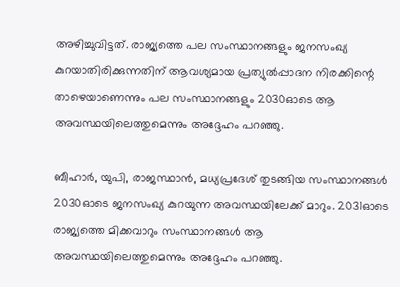അഴിച്ചുവിട്ടത്. രാജ്യത്തെ പല സംസ്ഥാനങ്ങളും ജനസംഖ്യ കുറയാതിരിക്കുന്നതിന് ആവശ്യമായ പ്രത്യുല്‍പ്പാദന നിരക്കിന്റെ താഴെയാണെന്നും പല സംസ്ഥാനങ്ങളും 2030ഓടെ ആ അവസ്ഥയിലെത്തുമെന്നും അദ്ദേഹം പറഞ്ഞു.

ബീഹാര്‍, യുപി, രാജസ്ഥാന്‍, മധ്യപ്രദേശ് തുടങ്ങിയ സംസ്ഥാനങ്ങള്‍ 2030ഓടെ ജനസംഖ്യ കുറയുന്ന അവസ്ഥയിലേക്ക് മാറും. 2031ഓടെ രാജ്യത്തെ മിക്കവാറും സംസ്ഥാനങ്ങള്‍ ആ അവസ്ഥയിലെത്തുമെന്നും അദ്ദേഹം പറഞ്ഞു.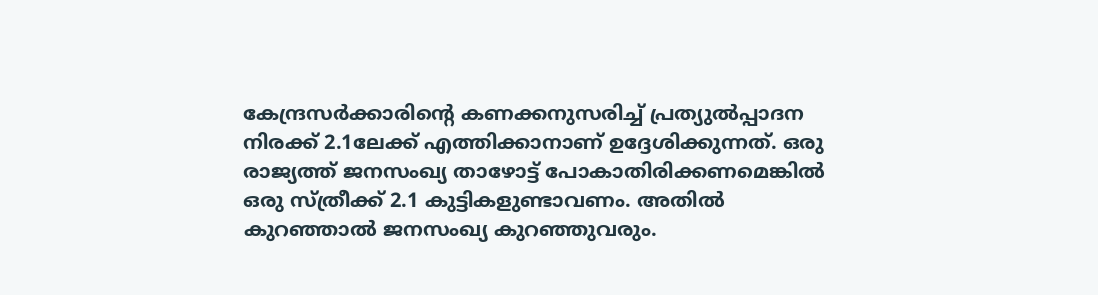കേന്ദ്രസര്‍ക്കാരിന്റെ കണക്കനുസരിച്ച് പ്രത്യുല്‍പ്പാദന നിരക്ക് 2.1ലേക്ക് എത്തിക്കാനാണ് ഉദ്ദേശിക്കുന്നത്. ഒരു രാജ്യത്ത് ജനസംഖ്യ താഴോട്ട് പോകാതിരിക്കണമെങ്കില്‍ ഒരു സ്ത്രീക്ക് 2.1 കുട്ടികളുണ്ടാവണം. അതില്‍ കുറഞ്ഞാല്‍ ജനസംഖ്യ കുറഞ്ഞുവരും.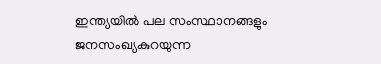ഇന്ത്യയില്‍ പല സംസ്ഥാനങ്ങളും ജനസംഖ്യകുറയുന്ന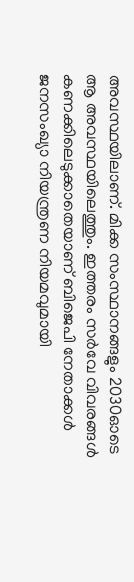അവസ്ഥയിലാണ്. മിക്ക സംസ്ഥാനങ്ങളും 2030ഓടെ ആ അവസ്ഥയിലെത്തും. ഇത്തരം സര്‍വേ വിവരങ്ങള്‍ കണക്കിലെടുക്കാതെയാണ് ബിജെപി നേതാക്കള്‍ ജനസംഖ്യാ നിയന്ത്രണ നിയമവുമായി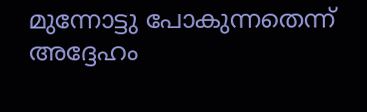മുന്നോട്ടു പോകുന്നതെന്ന് അദ്ദേഹം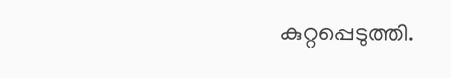കുറ്റപ്പെടുത്തി.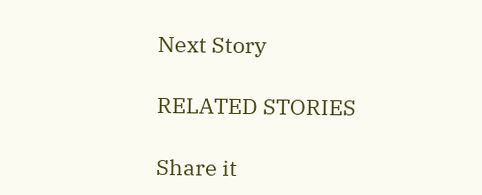Next Story

RELATED STORIES

Share it